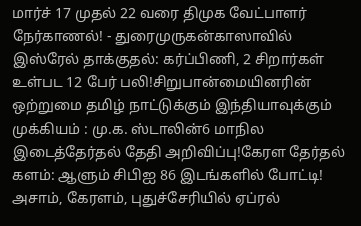மார்ச் 17 முதல் 22 வரை திமுக வேட்பாளர் நேர்காணல்! - துரைமுருகன்காஸாவில் இஸ்ரேல் தாக்குதல்: கர்ப்பிணி, 2 சிறார்கள் உள்பட 12 பேர் பலி!சிறுபான்மையினரின் ஒற்றுமை தமிழ் நாட்டுக்கும் இந்தியாவுக்கும் முக்கியம் : மு.க. ஸ்டாலின்6 மாநில இடைத்தேர்தல் தேதி அறிவிப்பு!கேரள தேர்தல் களம்: ஆளும் சிபிஐ 86 இடங்களில் போட்டி! அசாம், கேரளம், புதுச்சேரியில் ஏப்ரல்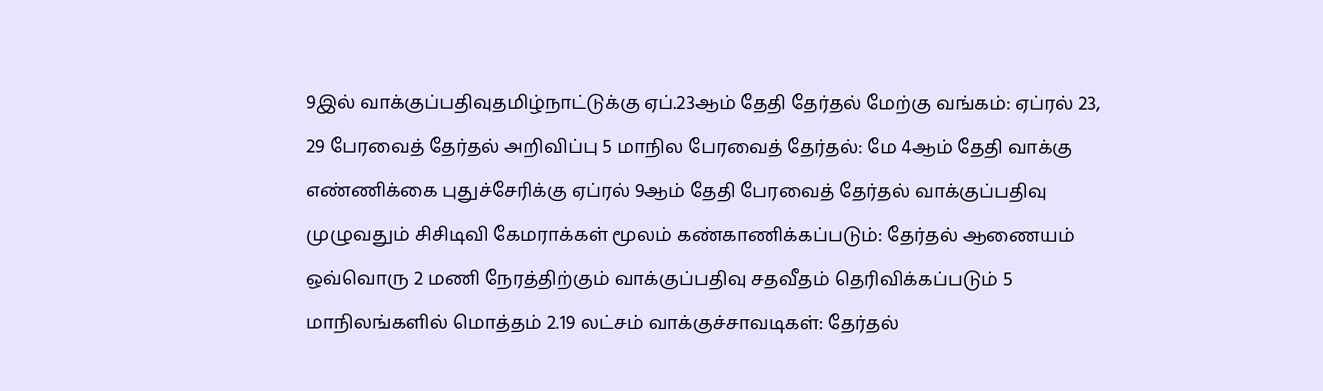9இல் வாக்குப்பதிவுதமிழ்நாட்டுக்கு ஏப்.23ஆம் தேதி தேர்தல் மேற்கு வங்கம்: ஏப்ரல் 23, 29 பேரவைத் தேர்தல் அறிவிப்பு 5 மாநில பேரவைத் தேர்தல்: மே 4ஆம் தேதி வாக்கு எண்ணிக்கை புதுச்சேரிக்கு ஏப்ரல் 9ஆம் தேதி பேரவைத் தேர்தல் வாக்குப்பதிவு முழுவதும் சிசிடிவி கேமராக்கள் மூலம் கண்காணிக்கப்படும்: தேர்தல் ஆணையம் ஒவ்வொரு 2 மணி நேரத்திற்கும் வாக்குப்பதிவு சதவீதம் தெரிவிக்கப்படும் 5 மாநிலங்களில் மொத்தம் 2.19 லட்சம் வாக்குச்சாவடிகள்: தேர்தல்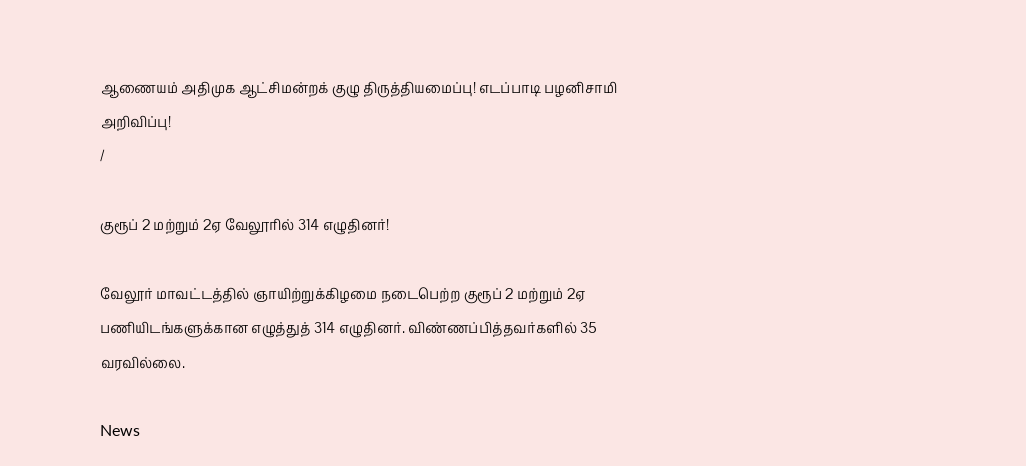ஆணையம் அதிமுக ஆட்சிமன்றக் குழு திருத்தியமைப்பு! எடப்பாடி பழனிசாமி அறிவிப்பு!
/

குரூப் 2 மற்றும் 2ஏ வேலூரில் 314 எழுதினர்!

வேலூர் மாவட்டத்தில் ஞாயிற்றுக்கிழமை நடைபெற்ற குரூப் 2 மற்றும் 2ஏ பணியிடங்களுக்கான எழுத்துத் 314 எழுதினர். விண்ணப்பித்தவர்களில் 35 வரவில்லை.

News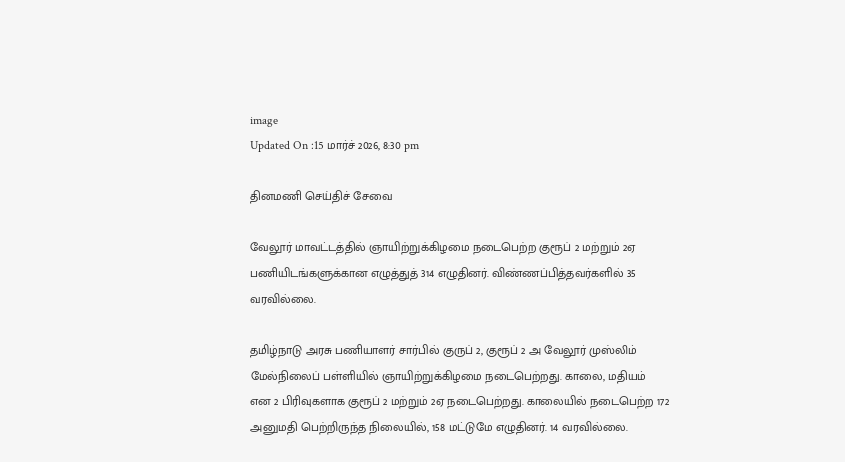image
Updated On :15 மார்ச் 2026, 8:30 pm

தினமணி செய்திச் சேவை

வேலூர் மாவட்டத்தில் ஞாயிற்றுக்கிழமை நடைபெற்ற குரூப் 2 மற்றும் 2ஏ பணியிடங்களுக்கான எழுத்துத் 314 எழுதினர். விண்ணப்பித்தவர்களில் 35 வரவில்லை.

தமிழ்நாடு அரசு பணியாளர் சார்பில் குருப் 2, குரூப் 2 அ வேலூர் முஸ்லிம் மேல்நிலைப் பள்ளியில் ஞாயிற்றுக்கிழமை நடைபெற்றது. காலை, மதியம் என 2 பிரிவுகளாக குரூப் 2 மற்றும் 2ஏ நடைபெற்றது. காலையில் நடைபெற்ற 172 அனுமதி பெற்றிருந்த நிலையில், 158 மட்டுமே எழுதினர். 14 வரவில்லை.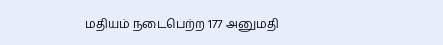மதியம் நடைபெற்ற 177 அனுமதி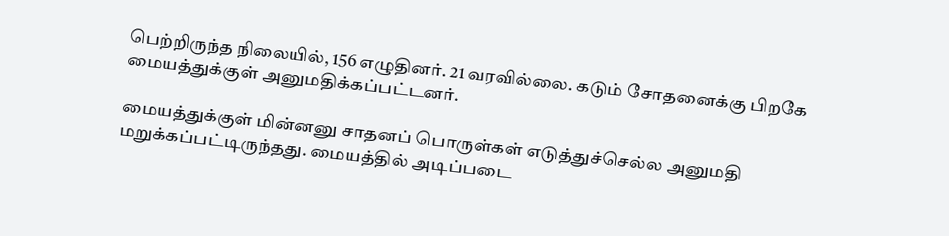பெற்றிருந்த நிலையில், 156 எழுதினர். 21 வரவில்லை. கடும் சோதனைக்கு பிறகே மையத்துக்குள் அனுமதிக்கப்பட்டனர்.

மையத்துக்குள் மின்னனு சாதனப் பொருள்கள் எடுத்துச்செல்ல அனுமதி மறுக்கப்பட்டிருந்தது. மையத்தில் அடிப்படை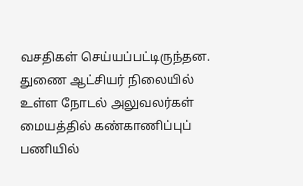வசதிகள் செய்யப்பட்டிருந்தன. துணை ஆட்சியர் நிலையில் உள்ள நோடல் அலுவலர்கள் மையத்தில் கண்காணிப்புப் பணியில்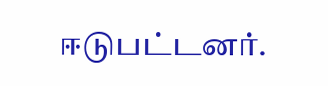ஈடுபட்டனர்.